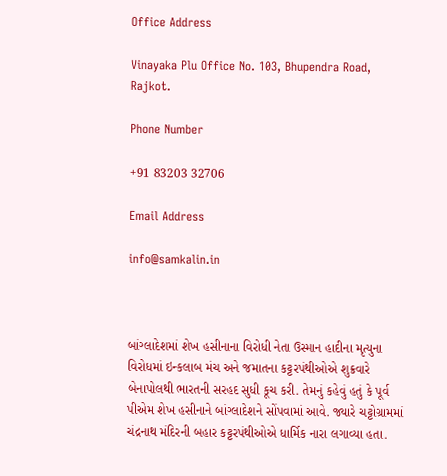Office Address

Vinayaka Plu Office No. 103, Bhupendra Road, Rajkot.

Phone Number

+91 83203 32706

Email Address

info@samkalin.in



બાંગ્લાદેશમાં શેખ હસીનાના વિરોધી નેતા ઉસ્માન હાદીના મૃત્યુના વિરોધમાં ઇન્કલાબ મંચ અને જમાતના કટ્ટરપંથીઓએ શુક્રવારે બેનાપોલથી ભારતની સરહદ સુધી કૂચ કરી. તેમનું કહેવું હતું કે પૂર્વ પીએમ શેખ હસીનાને બાંગ્લાદેશને સોંપવામાં આવે. જ્યારે ચટ્ટોગ્રામમાં ચંદ્રનાથ મંદિરની બહાર કટ્ટરપંથીઓએ ધાર્મિક નારા લગાવ્યા હતા.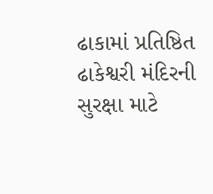ઢાકામાં પ્રતિષ્ઠિત ઢાકેશ્વરી મંદિરની સુરક્ષા માટે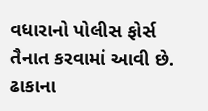વધારાનો પોલીસ ફોર્સ તૈનાત કરવામાં આવી છે. ઢાકાના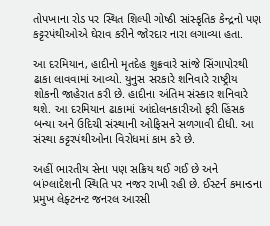તોપખાના રોડ પર સ્થિત શિલ્પી ગોષ્ઠી સાંસ્કૃતિક કેન્દ્રનો પણ કટ્ટરપંથીઓએ ઘેરાવ કરીને જોરદાર નારા લગાવ્યા હતા.

આ દરમિયાન, હાદીનો મૃતદેહ શુક્રવારે સાંજે સિંગાપોરથી ઢાકા લાવવામાં આવ્યો. યુનુસ સરકારે શનિવારે રાષ્ટ્રીય શોકની જાહેરાત કરી છે. હાદીના અંતિમ સંસ્કાર શનિવારે થશે. આ દરમિયાન ઢાકામાં આંદોલનકારીઓ ફરી હિંસક બન્યા અને ઉદિચી સંસ્થાની ઓફિસને સળગાવી દીધી. આ સંસ્થા કટ્ટરપંથીઓના વિરોધમાં કામ કરે છે.

અહીં ભારતીય સેના પણ સક્રિય થઈ ગઈ છે અને બાંગ્લાદેશની સ્થિતિ પર નજર રાખી રહી છે. ઈસ્ટર્ન કમાન્ડના પ્રમુખ લેફ્ટનન્ટ જનરલ આરસી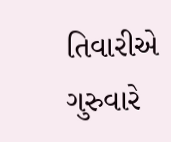તિવારીએ ગુરુવારે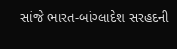સાંજે ભારત-બાંગ્લાદેશ સરહદની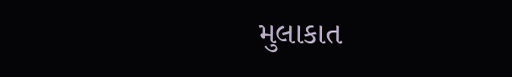મુલાકાત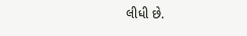લીધી છે.